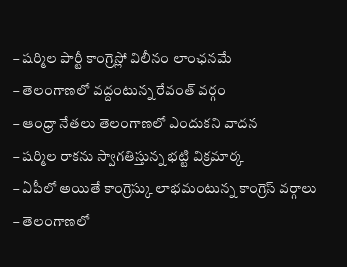– షర్మిల పార్టీ కాంగ్రెస్లో విలీనం లాంఛనమే
– తెలంగాణలో వద్దంటున్న రేవంత్ వర్గం
– ఆంధ్రా నేతలు తెలంగాణలో ఎందుకని వాదన
– షర్మిల రాకను స్వాగతిస్తున్న భట్టి విక్రమార్క
– ఏపీలో అయితే కాంగ్రెస్కు లాభమంటున్న కాంగ్రెస్ వర్గాలు
– తెలంగాణలో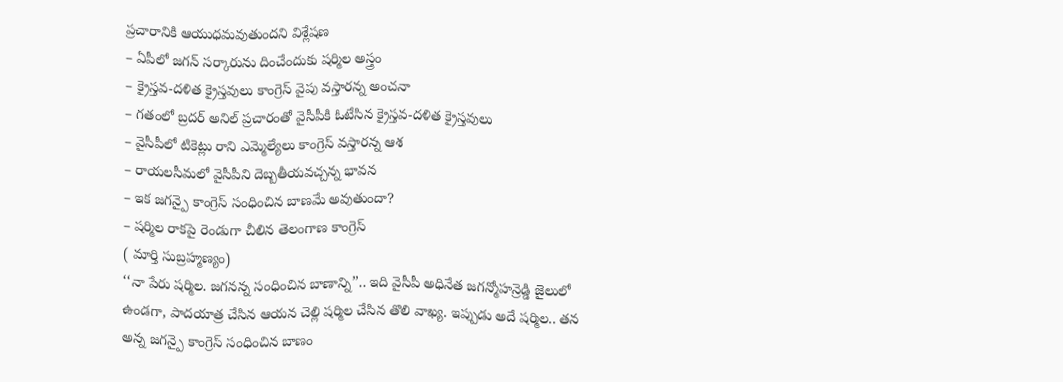ప్రచారానికి ఆయుధమవుతుందని విశ్లేషణ
– ఏపీలో జగన్ సర్కారును దించేందుకు షర్మిల అస్త్రం
– క్రైస్తవ-దళిత క్రైస్తవులు కాంగ్రెస్ వైపు వస్తారన్న అంచనా
– గతంలో బ్రదర్ అనిల్ ప్రచారంతో వైసీపీకి ఓటేసిన క్రైస్తవ-దళిత క్రైస్తవులు
– వైసీపీలో టికెట్లు రాని ఎమ్మెల్యేలు కాంగ్రెస్ వస్తారన్న ఆశ
– రాయలసీమలో వైసీపీని దెబ్బతీయవచ్చన్న భావన
– ఇక జగన్పై కాంగ్రెస్ సంధించిన బాణమే అవుతుందా?
– షర్మిల రాకపై రెండుగా చీలిన తెలంగాణ కాంగ్రెస్
( మార్తి సుబ్రహ్మణ్యం)
‘‘నా పేరు షర్మిల. జగనన్న సంధించిన బాణాన్ని’’.. ఇది వైసీపీ అధినేత జగన్మోహన్రెడ్డి జైలులో ఉండగా, పాదయాత్ర చేసిన ఆయన చెల్లి షర్మిల చేసిన తొలి వాఖ్య. ఇప్పుడు అదే షర్మిల.. తన అన్న జగన్పై కాంగ్రెస్ సంధించిన బాణం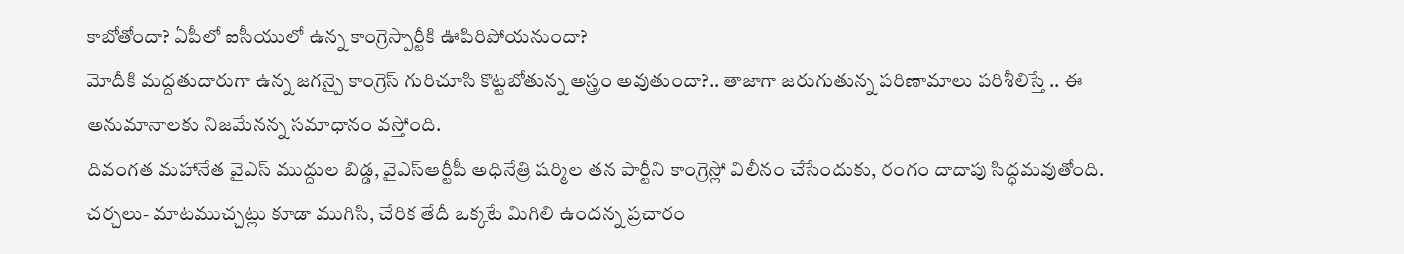కాబోతోందా? ఏపీలో ఐసీయులో ఉన్న కాంగ్రెస్పార్టీకి ఊపిరిపోయనుందా?
మోదీకి మద్దతుదారుగా ఉన్న జగన్పై కాంగ్రెస్ గురిచూసి కొట్టబోతున్న అస్త్రం అవుతుందా?.. తాజాగా జరుగుతున్న పరిణామాలు పరిశీలిస్తే .. ఈ అనుమానాలకు నిజమేనన్న సమాధానం వస్తోంది.
దివంగత మహానేత వైఎస్ ముద్దుల బిడ్డ, వైఎస్ఆర్టీపీ అధినేత్రి షర్మిల తన పార్టీని కాంగ్రెస్లో విలీనం చేసేందుకు, రంగం దాదాపు సిద్ధమవుతోంది. చర్చలు- మాటముచ్చట్లు కూడా ముగిసి, చేరిక తేదీ ఒక్కటే మిగిలి ఉందన్న ప్రచారం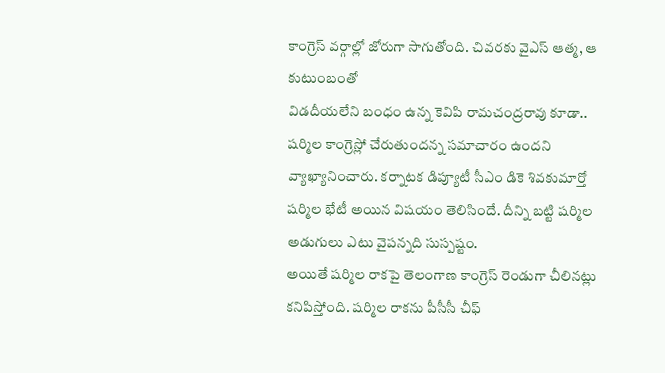కాంగ్రెస్ వర్గాల్లో జోరుగా సాగుతోంది. చివరకు వైఎస్ ఆత్మ, ఆ కుటుంబంతో
విడదీయలేని బంధం ఉన్న కెవిపి రామచంద్రరావు కూడా.. షర్మిల కాంగ్రెస్లో చేరుతుందన్న సమాచారం ఉందని వ్యాఖ్యానించారు. కర్నాటక డిప్యూటీ సీఎం డికె శివకుమార్తో షర్మిల భేటీ అయిన విషయం తెలిసిందే. దీన్ని బట్టి షర్మిల అడుగులు ఎటు వైపన్నది సుస్పష్టం.
అయితే షర్మిల రాకపై తెలంగాణ కాంగ్రెస్ రెండుగా చీలినట్లు కనిపిస్తోంది. షర్మిల రాకను పీసీసీ చీఫ్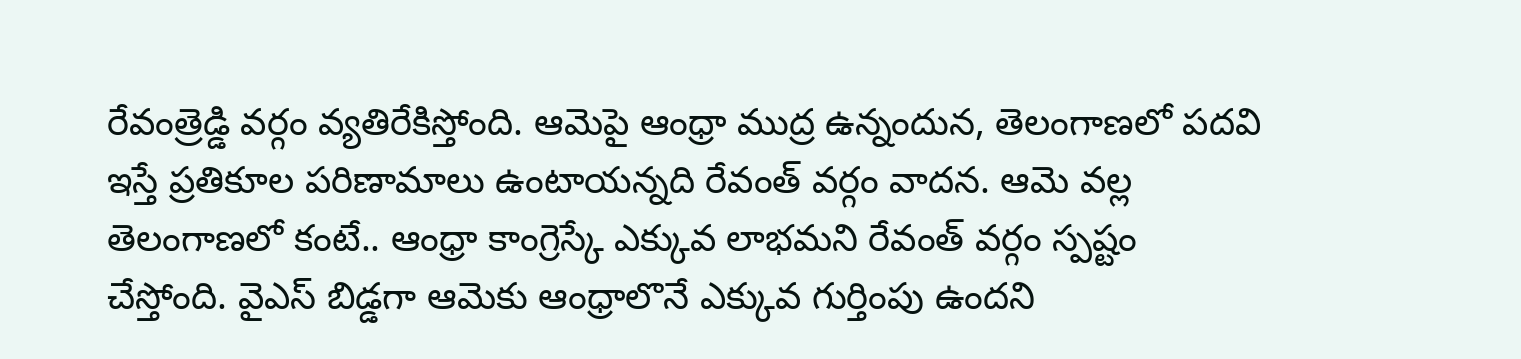రేవంత్రెడ్డి వర్గం వ్యతిరేకిస్తోంది. ఆమెపై ఆంధ్రా ముద్ర ఉన్నందున, తెలంగాణలో పదవి ఇస్తే ప్రతికూల పరిణామాలు ఉంటాయన్నది రేవంత్ వర్గం వాదన. ఆమె వల్ల తెలంగాణలో కంటే.. ఆంధ్రా కాంగ్రెస్కే ఎక్కువ లాభమని రేవంత్ వర్గం స్పష్టం చేస్తోంది. వైఎస్ బిడ్డగా ఆమెకు ఆంధ్రాలొనే ఎక్కువ గుర్తింపు ఉందని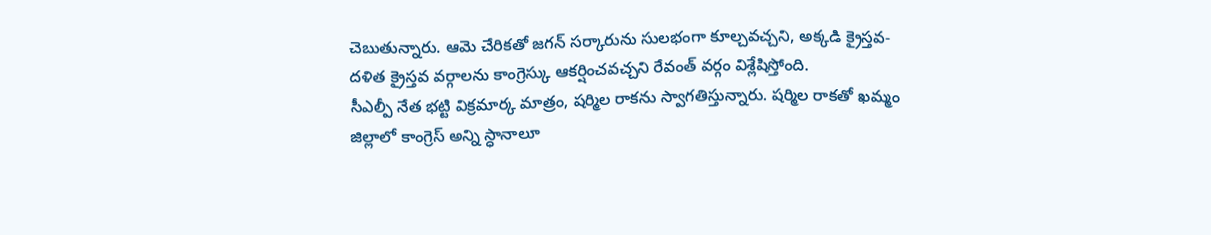చెబుతున్నారు. ఆమె చేరికతో జగన్ సర్కారును సులభంగా కూల్చవచ్చని, అక్కడి క్రైస్తవ-దళిత క్రైస్తవ వర్గాలను కాంగ్రెస్కు ఆకర్షించవచ్చని రేవంత్ వర్గం విశ్లేషిస్తోంది.
సీఎల్పీ నేత భట్టి విక్రమార్క మాత్రం, షర్మిల రాకను స్వాగతిస్తున్నారు. షర్మిల రాకతో ఖమ్మం జిల్లాలో కాంగ్రెస్ అన్ని స్ధానాలూ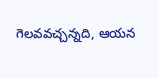గెలవవచ్చన్నది, ఆయన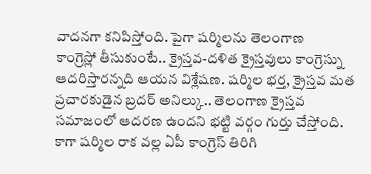వాదనగా కనిపిస్తోంది. పైగా షర్మిలను తెలంగాణ
కాంగ్రెస్లో తీసుకుంటే.. క్రైస్తవ-దళిత క్రైస్తవులు కాంగ్రెస్ను ఆదరిస్తారన్నది ఆయన విశ్లేషణ. షర్మిల భర్త, క్రైస్తవ మత ప్రచారకుడైన బ్రదర్ అనిల్కు.. తెలంగాణ క్రైస్తవ సమాజంలో ఆదరణ ఉందని భట్టి వర్గం గుర్తు చేస్తోంది.
కాగా షర్మిల రాక వల్ల ఏపీ కాంగ్రెస్ తిరిగి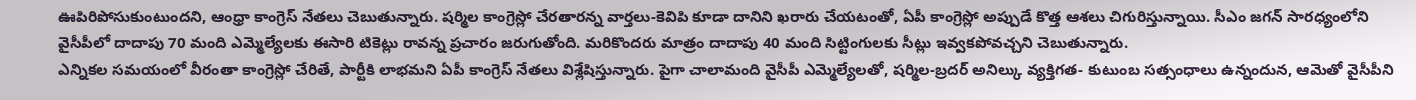ఊపిరిపోసుకుంటుందని, ఆంధ్రా కాంగ్రెస్ నేతలు చెబుతున్నారు. షర్మిల కాంగ్రెస్లో చేరతారన్న వార్తలు-కెవిపి కూడా దానిని ఖరారు చేయటంతో, ఏపీ కాంగ్రెస్లో అప్పుడే కొత్త ఆశలు చిగురిస్తున్నాయి. సీఎం జగన్ సారధ్యంలోని వైసీపీలో దాదాపు 70 మంది ఎమ్మెల్యేలకు ఈసారి టికెట్లు రావన్న ప్రచారం జరుగుతోంది. మరికొందరు మాత్రం దాదాపు 40 మంది సిట్టింగులకు సీట్లు ఇవ్వకపోవచ్చని చెబుతున్నారు.
ఎన్నికల సమయంలో వీరంతా కాంగ్రెస్లో చేరితే, పార్టీకి లాభమని ఏపీ కాంగ్రెస్ నేతలు విశ్లేషిస్తున్నారు. పైగా చాలామంది వైసీపీ ఎమ్మెల్యేలతో, షర్మిల-బ్రదర్ అనిల్కు వ్యక్తిగత- కుటుంబ సత్సంధాలు ఉన్నందున, ఆమెతో వైసీపీని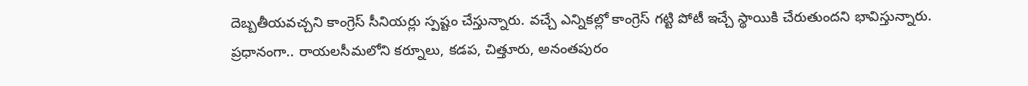దెబ్బతీయవచ్చని కాంగ్రెస్ సీనియర్లు స్పష్టం చేస్తున్నారు. వచ్చే ఎన్నికల్లో కాంగ్రెస్ గట్టి పోటీ ఇచ్చే స్థాయికి చేరుతుందని భావిస్తున్నారు.
ప్రధానంగా.. రాయలసీమలోని కర్నూలు, కడప, చిత్తూరు, అనంతపురం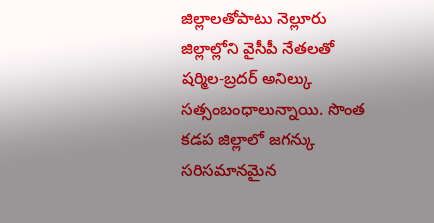జిల్లాలతోపాటు నెల్లూరు జిల్లాల్లోని వైసీపీ నేతలతో షర్మిల-బ్రదర్ అనిల్కు సత్సంబంధాలున్నాయి. సొంత కడప జిల్లాలో జగన్కు సరిసమానమైన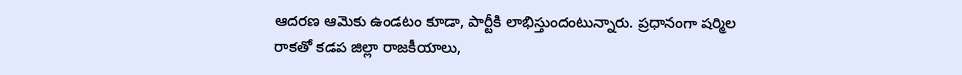ఆదరణ ఆమెకు ఉండటం కూడా, పార్టీకి లాభిస్తుందంటున్నారు. ప్రధానంగా షర్మిల
రాకతో కడప జిల్లా రాజకీయాలు,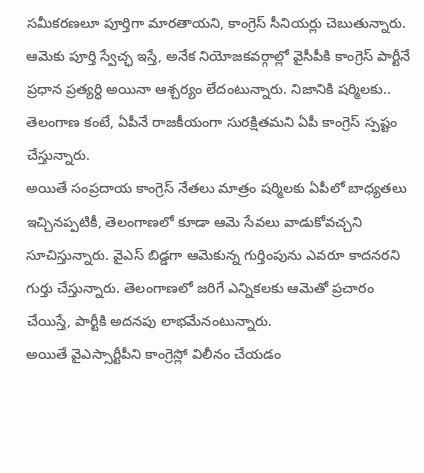సమీకరణలూ పూర్తిగా మారతాయని, కాంగ్రెస్ సీనియర్లు చెబుతున్నారు. ఆమెకు పూర్తి స్వేచ్ఛ ఇస్తే, అనేక నియోజకవర్గాల్లో వైసీపీకి కాంగ్రెస్ పార్టీనే ప్రధాన ప్రత్యర్ధి అయినా ఆశ్చర్యం లేదంటున్నారు. నిజానికి షర్మిలకు.. తెలంగాణ కంటే, ఏపీనే రాజకీయంగా సురక్షితమని ఏపీ కాంగ్రెస్ స్పష్టం చేస్తున్నారు.
అయితే సంప్రదాయ కాంగ్రెస్ నేతలు మాత్రం షర్మిలకు ఏపీలో బాధ్యతలు ఇచ్చినప్పటికీ, తెలంగాణలో కూడా ఆమె సేవలు వాడుకోవచ్చని సూచిస్తున్నారు. వైఎస్ బిడ్డగా ఆమెకున్న గుర్తింపును ఎవరూ కాదనరని గుర్తు చేస్తున్నారు. తెలంగాణలో జరిగే ఎన్నికలకు ఆమెతో ప్రచారం చేయిస్తే, పార్టీకి అదనపు లాభమేనంటున్నారు.
అయితే వైఎస్సార్టీపీని కాంగ్రెస్లో విలీనం చేయడం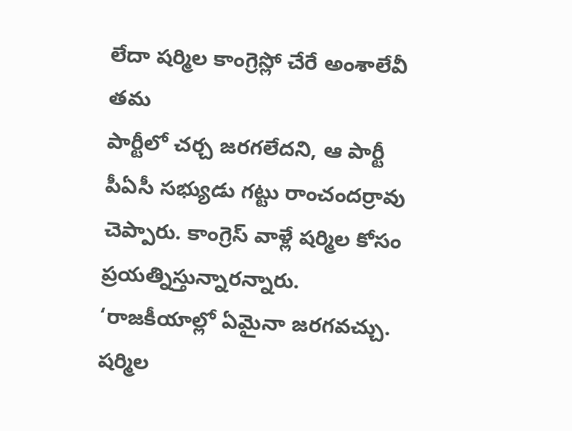లేదా షర్మిల కాంగ్రెస్లో చేరే అంశాలేవీ తమ
పార్టీలో చర్చ జరగలేదని, ఆ పార్టీ పీఏసీ సభ్యుడు గట్టు రాంచందర్రావు చెప్పారు. కాంగ్రెస్ వాళ్లే షర్మిల కోసం ప్రయత్నిస్తున్నారన్నారు.
‘రాజకీయాల్లో ఏమైనా జరగవచ్చు. షర్మిల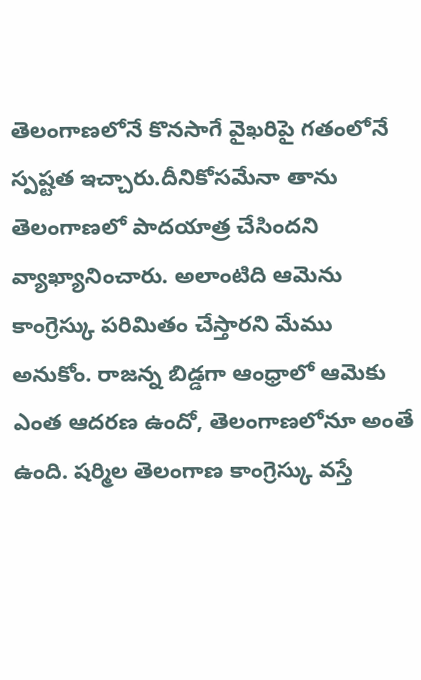తెలంగాణలోనే కొనసాగే వైఖరిపై గతంలోనే స్పష్టత ఇచ్చారు.దీనికోసమేనా తాను తెలంగాణలో పాదయాత్ర చేసిందని వ్యాఖ్యానించారు. అలాంటిది ఆమెను
కాంగ్రెస్కు పరిమితం చేస్తారని మేము అనుకోం. రాజన్న బిడ్డగా ఆంధ్రాలో ఆమెకు ఎంత ఆదరణ ఉందో, తెలంగాణలోనూ అంతే ఉంది. షర్మిల తెలంగాణ కాంగ్రెస్కు వస్తే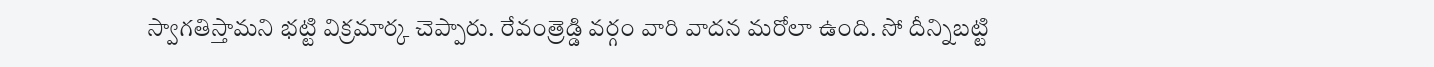స్వాగతిస్తామని భట్టి విక్రమార్క చెప్పారు. రేవంత్రెడ్డి వర్గం వారి వాదన మరోలా ఉంది. సో దీన్నిబట్టి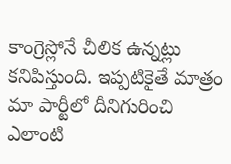కాంగ్రెస్లోనే చీలిక ఉన్నట్లు కనిపిస్తుంది. ఇప్పటికైతే మాత్రం మా పార్టీలో దీనిగురించి ఎలాంటి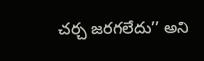చర్చ జరగలేదు’’ అని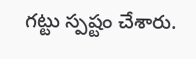గట్టు స్పష్టం చేశారు.